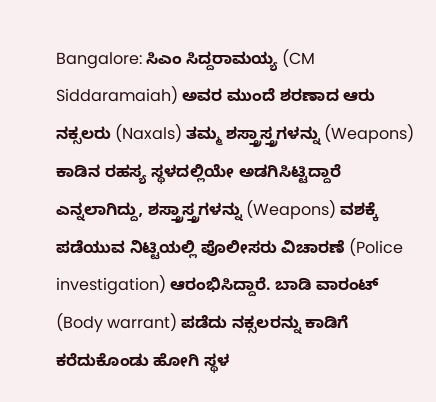Bangalore: ಸಿಎಂ ಸಿದ್ದರಾಮಯ್ಯ (CM Siddaramaiah) ಅವರ ಮುಂದೆ ಶರಣಾದ ಆರು ನಕ್ಸಲರು (Naxals) ತಮ್ಮ ಶಸ್ತ್ರಾಸ್ತ್ರಗಳನ್ನು (Weapons) ಕಾಡಿನ ರಹಸ್ಯ ಸ್ಥಳದಲ್ಲಿಯೇ ಅಡಗಿಸಿಟ್ಟಿದ್ದಾರೆ ಎನ್ನಲಾಗಿದ್ದು, ಶಸ್ತ್ರಾಸ್ತ್ರಗಳನ್ನು (Weapons) ವಶಕ್ಕೆ ಪಡೆಯುವ ನಿಟ್ಟಿಯಲ್ಲಿ ಪೊಲೀಸರು ವಿಚಾರಣೆ (Police investigation) ಆರಂಭಿಸಿದ್ದಾರೆ. ಬಾಡಿ ವಾರಂಟ್ (Body warrant) ಪಡೆದು ನಕ್ಸಲರನ್ನು ಕಾಡಿಗೆ ಕರೆದುಕೊಂಡು ಹೋಗಿ ಸ್ಥಳ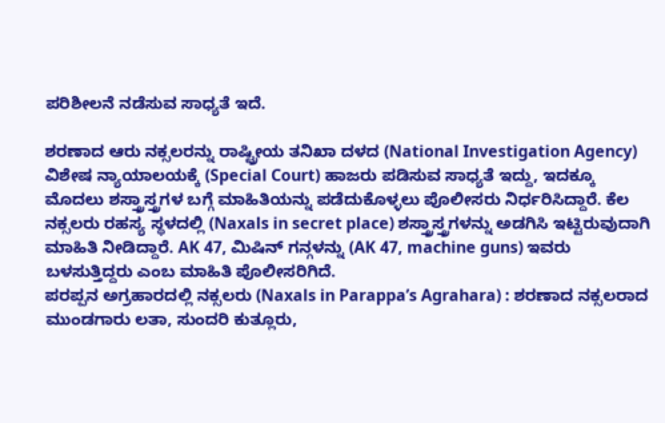ಪರಿಶೀಲನೆ ನಡೆಸುವ ಸಾಧ್ಯತೆ ಇದೆ.

ಶರಣಾದ ಆರು ನಕ್ಸಲರನ್ನು ರಾಷ್ಟ್ರೀಯ ತನಿಖಾ ದಳದ (National Investigation Agency) ವಿಶೇಷ ನ್ಯಾಯಾಲಯಕ್ಕೆ (Special Court) ಹಾಜರು ಪಡಿಸುವ ಸಾಧ್ಯತೆ ಇದ್ದು, ಇದಕ್ಕೂ ಮೊದಲು ಶಸ್ತ್ರಾಸ್ತ್ರಗಳ ಬಗ್ಗೆ ಮಾಹಿತಿಯನ್ನು ಪಡೆದುಕೊಳ್ಳಲು ಪೊಲೀಸರು ನಿರ್ಧರಿಸಿದ್ದಾರೆ. ಕೆಲ ನಕ್ಸಲರು ರಹಸ್ಯ ಸ್ಥಳದಲ್ಲಿ (Naxals in secret place) ಶಸ್ತ್ರಾಸ್ತ್ರಗಳನ್ನು ಅಡಗಿಸಿ ಇಟ್ಟಿರುವುದಾಗಿ ಮಾಹಿತಿ ನೀಡಿದ್ದಾರೆ. AK 47, ಮಿಷಿನ್ ಗನ್ಗಳನ್ನು (AK 47, machine guns) ಇವರು ಬಳಸುತ್ತಿದ್ದರು ಎಂಬ ಮಾಹಿತಿ ಪೊಲೀಸರಿಗಿದೆ.
ಪರಪ್ಪನ ಅಗ್ರಹಾರದಲ್ಲಿ ನಕ್ಸಲರು (Naxals in Parappa’s Agrahara) : ಶರಣಾದ ನಕ್ಸಲರಾದ ಮುಂಡಗಾರು ಲತಾ, ಸುಂದರಿ ಕುತ್ಲೂರು,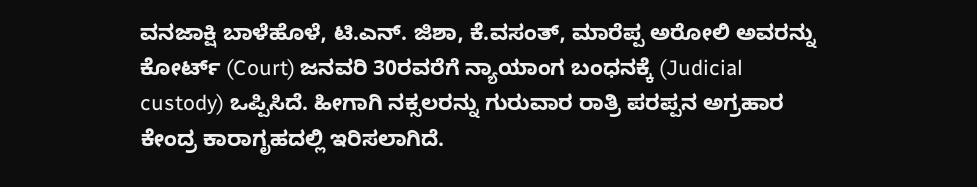ವನಜಾಕ್ಷಿ ಬಾಳೆಹೊಳೆ, ಟಿ.ಎನ್. ಜಿಶಾ, ಕೆ.ವಸಂತ್, ಮಾರೆಪ್ಪ ಅರೋಲಿ ಅವರನ್ನು ಕೋರ್ಟ್ (Court) ಜನವರಿ 30ರವರೆಗೆ ನ್ಯಾಯಾಂಗ ಬಂಧನಕ್ಕೆ (Judicial custody) ಒಪ್ಪಿಸಿದೆ. ಹೀಗಾಗಿ ನಕ್ಸಲರನ್ನು ಗುರುವಾರ ರಾತ್ರಿ ಪರಪ್ಪನ ಅಗ್ರಹಾರ ಕೇಂದ್ರ ಕಾರಾಗೃಹದಲ್ಲಿ ಇರಿಸಲಾಗಿದೆ.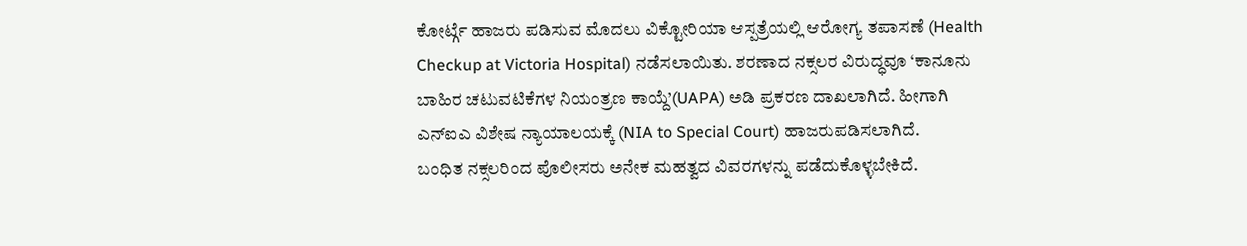ಕೋರ್ಟ್ಗೆ ಹಾಜರು ಪಡಿಸುವ ಮೊದಲು ವಿಕ್ಟೋರಿಯಾ ಆಸ್ಪತ್ರೆಯಲ್ಲಿ ಆರೋಗ್ಯ ತಪಾಸಣೆ (Health Checkup at Victoria Hospital) ನಡೆಸಲಾಯಿತು. ಶರಣಾದ ನಕ್ಸಲರ ವಿರುದ್ಧವೂ ‘ಕಾನೂನು ಬಾಹಿರ ಚಟುವಟಿಕೆಗಳ ನಿಯಂತ್ರಣ ಕಾಯ್ದೆ’(UAPA) ಅಡಿ ಪ್ರಕರಣ ದಾಖಲಾಗಿದೆ. ಹೀಗಾಗಿ ಎನ್ಐಎ ವಿಶೇಷ ನ್ಯಾಯಾಲಯಕ್ಕೆ (NIA to Special Court) ಹಾಜರುಪಡಿಸಲಾಗಿದೆ.
ಬಂಧಿತ ನಕ್ಸಲರಿಂದ ಪೊಲೀಸರು ಅನೇಕ ಮಹತ್ವದ ವಿವರಗಳನ್ನು ಪಡೆದುಕೊಳ್ಳಬೇಕಿದೆ.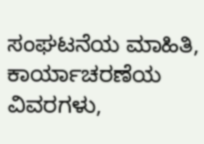ಸಂಘಟನೆಯ ಮಾಹಿತಿ, ಕಾರ್ಯಾಚರಣೆಯ ವಿವರಗಳು,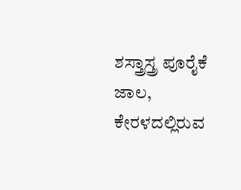ಶಸ್ತ್ರಾಸ್ತ್ರ ಪೂರೈಕೆ ಜಾಲ, ಕೇರಳದಲ್ಲಿರುವ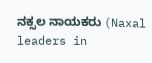ನಕ್ಸಲ ನಾಯಕರು (Naxal leaders in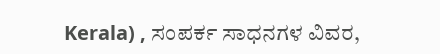Kerala) , ಸಂಪರ್ಕ ಸಾಧನಗಳ ವಿವರ,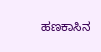ಹಣಕಾಸಿನ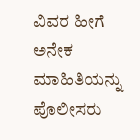ವಿವರ ಹೀಗೆ ಅನೇಕ ಮಾಹಿತಿಯನ್ನು ಪೊಲೀಸರು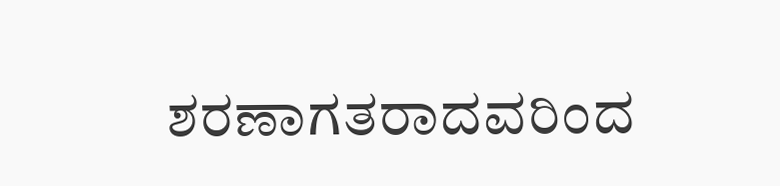ಶರಣಾಗತರಾದವರಿಂದ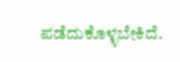ಪಡೆದುಕೊಳ್ಳಬೇಕಿದೆ.